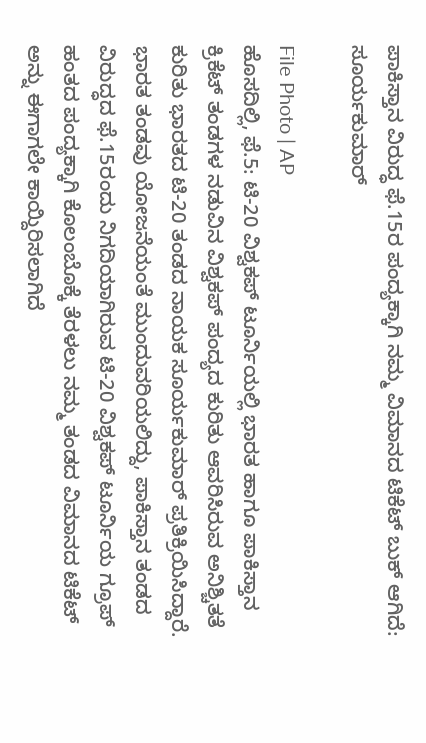ಪಾಕಿಸ್ತಾನ ವಿರುದ್ಧ ಫೆ.15ರ ಪಂದ್ಯಕ್ಕಾಗಿ ನಮ್ಮ ವಿಮಾನದ ಟಿಕೆಟ್ ಬುಕ್ ಆಗಿದೆ: ಸೂರ್ಯಕುಮಾರ್

File Photo | AP
ಹೊಸದಿಲ್ಲಿ, ಫೆ.5: ಟಿ-20 ವಿಶ್ವಕಪ್ ಟೂರ್ನಿಯಲ್ಲಿ ಭಾರತ ಹಾಗೂ ಪಾಕಿಸ್ತಾನ ಕ್ರಿಕೆಟ್ ತಂಡಗಳ ನಡುವಿನ ವಿಶ್ವಕಪ್ ಪಂದ್ಯದ ಕುರಿತು ಆವರಿಸಿರುವ ಅನಿಶ್ಚಿತತೆ ಕುರಿತು ಭಾರತದ ಟಿ-20 ತಂಡದ ನಾಯಕ ಸೂರ್ಯಕುಮಾರ್ ಪ್ರತಿಕ್ರಿಯಿಸಿದ್ದಾರೆ.
ಭಾರತ ತಂಡವು ಯೋಜನೆಯಂತೆ ಮುಂದುವರಿಯಲಿದ್ದು, ಪಾಕಿಸ್ತಾನ ತಂಡದ ವಿರುದ್ಧದ ಫೆ.15ರಂದು ನಿಗದಿಯಾಗಿರುವ ಟಿ-20 ವಿಶ್ವಕಪ್ ಟೂರ್ನಿಯ ಗ್ರೂಪ್ ಹಂತದ ಪಂದ್ಯಕ್ಕಾಗಿ ಕೊಲಂಬೊಕ್ಕೆ ತೆರಳಲು ನಮ್ಮ ತಂಡದ ವಿಮಾನದ ಟಿಕೆಟ್ ಅನ್ನು ಈಗಾಗಲೇ ಕಾಯ್ದಿರಿಸಲಾಗಿದೆ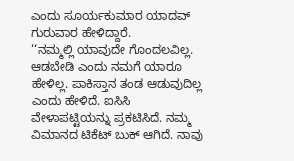ಎಂದು ಸೂರ್ಯಕುಮಾರ ಯಾದವ್ ಗುರುವಾರ ಹೇಳಿದ್ದಾರೆ.
‘‘ನಮ್ಮಲ್ಲಿ ಯಾವುದೇ ಗೊಂದಲವಿಲ್ಲ. ಆಡಬೇಡಿ ಎಂದು ನಮಗೆ ಯಾರೂ ಹೇಳಿಲ್ಲ. ಪಾಕಿಸ್ತಾನ ತಂಡ ಆಡುವುದಿಲ್ಲ ಎಂದು ಹೇಳಿದೆ. ಐಸಿಸಿ ವೇಳಾಪಟ್ಟಿಯನ್ನು ಪ್ರಕಟಿಸಿದೆ. ನಮ್ಮ ವಿಮಾನದ ಟಿಕೆಟ್ ಬುಕ್ ಆಗಿದೆ. ನಾವು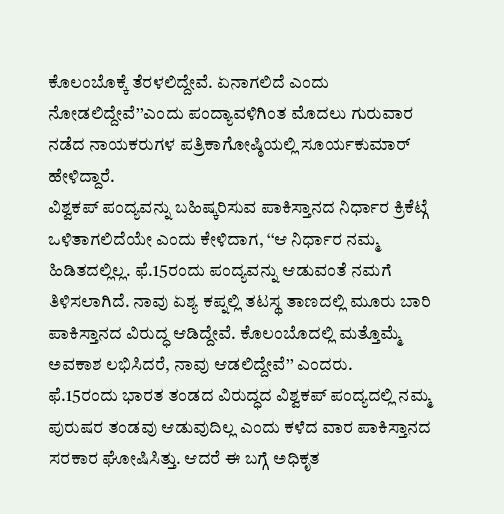ಕೊಲಂಬೊಕ್ಕೆ ತೆರಳಲಿದ್ದೇವೆ. ಏನಾಗಲಿದೆ ಎಂದು ನೋಡಲಿದ್ದೇವೆ’’ಎಂದು ಪಂದ್ಯಾವಳಿಗಿಂತ ಮೊದಲು ಗುರುವಾರ ನಡೆದ ನಾಯಕರುಗಳ ಪತ್ರಿಕಾಗೋಷ್ಠಿಯಲ್ಲಿ ಸೂರ್ಯಕುಮಾರ್ ಹೇಳಿದ್ದಾರೆ.
ವಿಶ್ವಕಪ್ ಪಂದ್ಯವನ್ನು ಬಹಿಷ್ಕರಿಸುವ ಪಾಕಿಸ್ತಾನದ ನಿರ್ಧಾರ ಕ್ರಿಕೆಟ್ಗೆ ಒಳಿತಾಗಲಿದೆಯೇ ಎಂದು ಕೇಳಿದಾಗ, ‘‘ಆ ನಿರ್ಧಾರ ನಮ್ಮ ಹಿಡಿತದಲ್ಲಿಲ್ಲ. ಫೆ.15ರಂದು ಪಂದ್ಯವನ್ನು ಆಡುವಂತೆ ನಮಗೆ ತಿಳಿಸಲಾಗಿದೆ. ನಾವು ಏಶ್ಯ ಕಪ್ನಲ್ಲಿ ತಟಸ್ಥ ತಾಣದಲ್ಲಿ ಮೂರು ಬಾರಿ ಪಾಕಿಸ್ತಾನದ ವಿರುದ್ಧ ಆಡಿದ್ದೇವೆ. ಕೊಲಂಬೊದಲ್ಲಿ ಮತ್ತೊಮ್ಮೆ ಅವಕಾಶ ಲಭಿಸಿದರೆ, ನಾವು ಆಡಲಿದ್ದೇವೆ’’ ಎಂದರು.
ಫೆ.15ರಂದು ಭಾರತ ತಂಡದ ವಿರುದ್ಧದ ವಿಶ್ವಕಪ್ ಪಂದ್ಯದಲ್ಲಿ ನಮ್ಮ ಪುರುಷರ ತಂಡವು ಆಡುವುದಿಲ್ಲ ಎಂದು ಕಳೆದ ವಾರ ಪಾಕಿಸ್ತಾನದ ಸರಕಾರ ಘೋಷಿಸಿತ್ತು. ಆದರೆ ಈ ಬಗ್ಗೆ ಅಧಿಕೃತ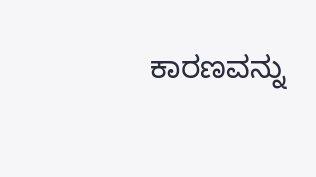ಕಾರಣವನ್ನು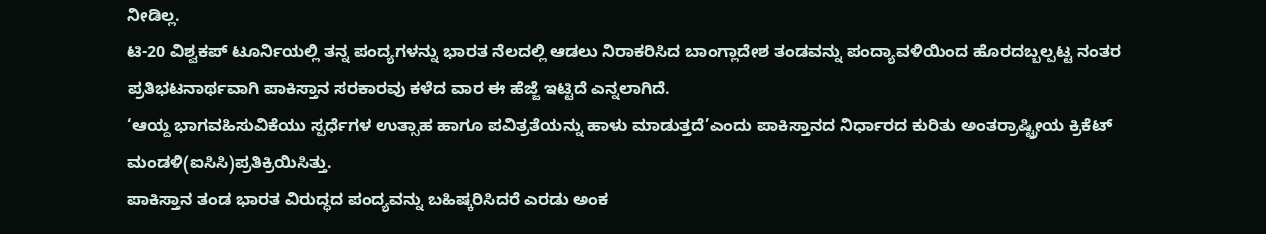ನೀಡಿಲ್ಲ.
ಟಿ-20 ವಿಶ್ವಕಪ್ ಟೂರ್ನಿಯಲ್ಲಿ ತನ್ನ ಪಂದ್ಯಗಳನ್ನು ಭಾರತ ನೆಲದಲ್ಲಿ ಆಡಲು ನಿರಾಕರಿಸಿದ ಬಾಂಗ್ಲಾದೇಶ ತಂಡವನ್ನು ಪಂದ್ಯಾವಳಿಯಿಂದ ಹೊರದಬ್ಬಲ್ಪಟ್ಟ ನಂತರ ಪ್ರತಿಭಟನಾರ್ಥವಾಗಿ ಪಾಕಿಸ್ತಾನ ಸರಕಾರವು ಕಳೆದ ವಾರ ಈ ಹೆಜ್ಜೆ ಇಟ್ಟಿದೆ ಎನ್ನಲಾಗಿದೆ.
‘ಆಯ್ದ ಭಾಗವಹಿಸುವಿಕೆಯು ಸ್ಪರ್ಧೆಗಳ ಉತ್ಸಾಹ ಹಾಗೂ ಪವಿತ್ರತೆಯನ್ನು ಹಾಳು ಮಾಡುತ್ತದೆ’ಎಂದು ಪಾಕಿಸ್ತಾನದ ನಿರ್ಧಾರದ ಕುರಿತು ಅಂತರ್ರಾಷ್ಟ್ರೀಯ ಕ್ರಿಕೆಟ್ ಮಂಡಳಿ(ಐಸಿಸಿ)ಪ್ರತಿಕ್ರಿಯಿಸಿತ್ತು.
ಪಾಕಿಸ್ತಾನ ತಂಡ ಭಾರತ ವಿರುದ್ಧದ ಪಂದ್ಯವನ್ನು ಬಹಿಷ್ಕರಿಸಿದರೆ ಎರಡು ಅಂಕ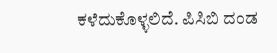ಕಳೆದುಕೊಳ್ಳಲಿದೆ. ಪಿಸಿಬಿ ದಂಡ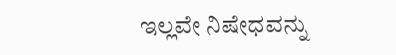ಇಲ್ಲವೇ ನಿಷೇಧವನ್ನು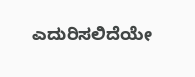ಎದುರಿಸಲಿದೆಯೇ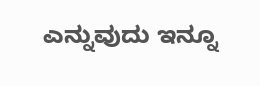ಎನ್ನುವುದು ಇನ್ನೂ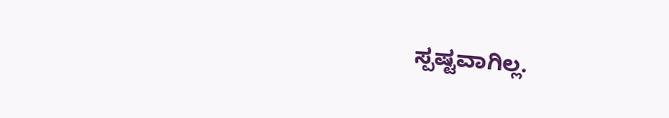ಸ್ಪಷ್ಟವಾಗಿಲ್ಲ.